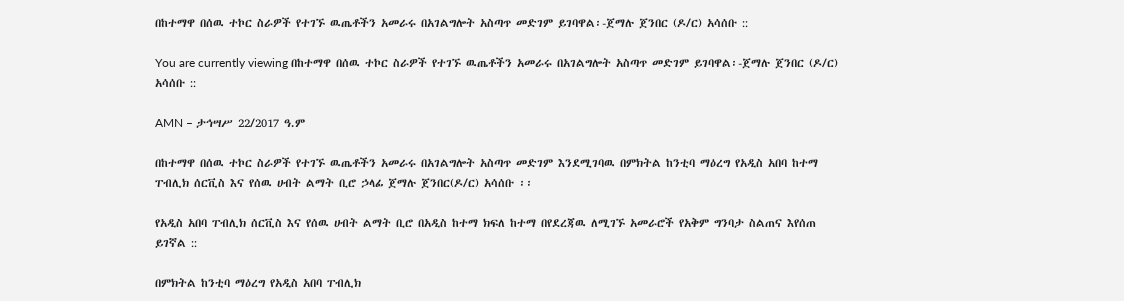በከተማዋ በሰዉ ተኮር ስራዎች የተገኙ ዉጤቶችን አመራሩ በአገልግሎት አስጣጥ መድገም ይገባዋል፡-ጀማሉ ጀንበር (ዶ/ር) አሳሰቡ ::

You are currently viewing በከተማዋ በሰዉ ተኮር ስራዎች የተገኙ ዉጤቶችን አመራሩ በአገልግሎት አስጣጥ መድገም ይገባዋል፡-ጀማሉ ጀንበር (ዶ/ር) አሳሰቡ ::

AMN – ታኅሣሥ 22/2017 ዓ.ም

በከተማዋ በሰዉ ተኮር ስራዎች የተገኙ ዉጤቶችን አመራሩ በአገልግሎት አስጣጥ መድገም እንደሚገባዉ በምክትል ከንቲባ ማዕረግ የአዲስ አበባ ከተማ ፐብሊክ ሰርቪስ እና የሰዉ ሀብት ልማት ቢሮ ኃላፊ ጀማሉ ጀንበር(ዶ/ር) አሳሰቡ ፡፡

የአዲስ አበባ ፐብሊክ ሰርቪስ እና የሰዉ ሀብት ልማት ቢሮ በአዲስ ከተማ ክፍለ ከተማ በየደረጃዉ ለሚገኙ አመራሮች የአቅም ግንባታ ስልጠና እየሰጠ ይገኛል ::

በምክትል ከንቲባ ማዕረግ የአዲስ አበባ ፐብሊክ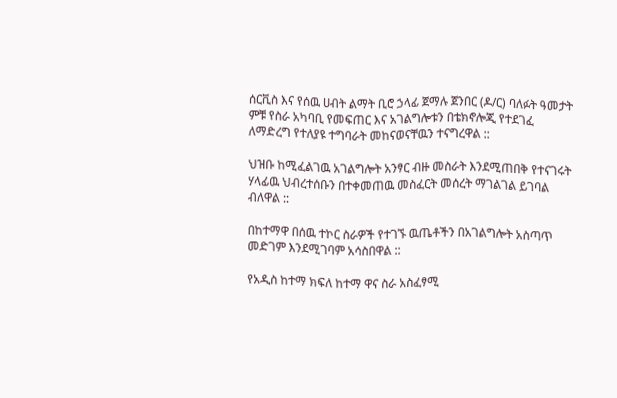ሰርቪስ እና የሰዉ ሀብት ልማት ቢሮ ኃላፊ ጀማሉ ጀንበር (ዶ/ር) ባለፉት ዓመታት ምቹ የስራ አካባቢ የመፍጠር እና አገልግሎቱን በቴክኖሎጂ የተደገፈ ለማድረግ የተለያዩ ተግባራት መከናወናቸዉን ተናግረዋል ::

ህዝቡ ከሚፈልገዉ አገልግሎት አንፃር ብዙ መስራት እንደሚጠበቅ የተናገሩት ሃላፊዉ ህብረተሰቡን በተቀመጠዉ መስፈርት መሰረት ማገልገል ይገባል ብለዋል ::

በከተማዋ በሰዉ ተኮር ስራዎች የተገኙ ዉጤቶችን በአገልግሎት አስጣጥ መድገም እንደሚገባም አሳስበዋል ::

የአዲስ ከተማ ክፍለ ከተማ ዋና ስራ አስፈፃሚ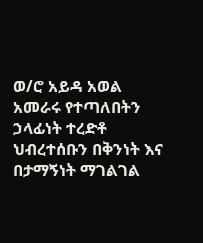ወ/ሮ አይዳ አወል አመራሩ የተጣለበትን ኃላፊነት ተረድቶ ህብረተሰቡን በቅንነት እና በታማኝነት ማገልገል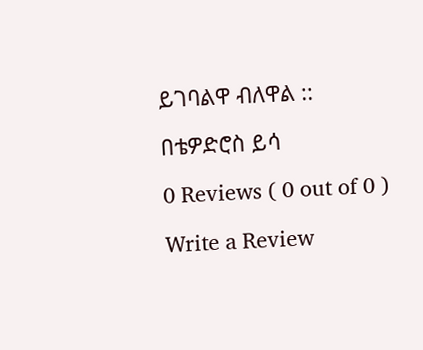ይገባልዋ ብለዋል ::

በቴዎድሮስ ይሳ

0 Reviews ( 0 out of 0 )

Write a Review